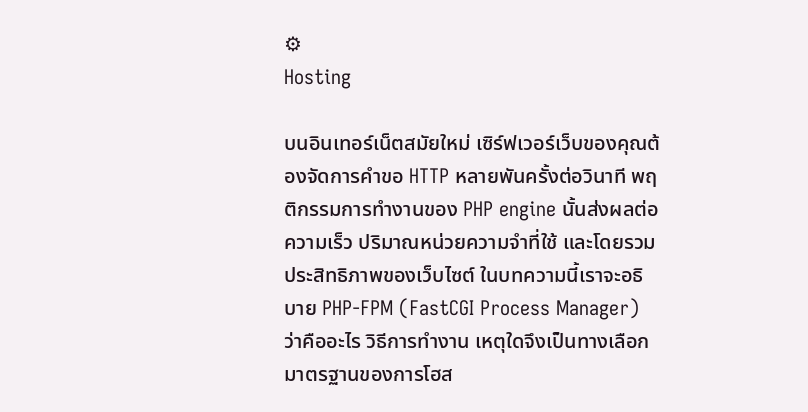⚙
Hosting

บนอินเทอร์เน็ตสมัยใหม่ เซิร์ฟเวอร์เว็บของคุณต้องจัดการคำขอ HTTP หลายพันครั้งต่อวินาที พฤติกรรมการทำงานของ PHP engine นั้นส่งผลต่อความเร็ว ปริมาณหน่วยความจำที่ใช้ และโดยรวมประสิทธิภาพของเว็บไซต์ ในบทความนี้เราจะอธิบาย PHP-FPM (FastCGI Process Manager) ว่าคืออะไร วิธีการทำงาน เหตุใดจึงเป็นทางเลือกมาตรฐานของการโฮส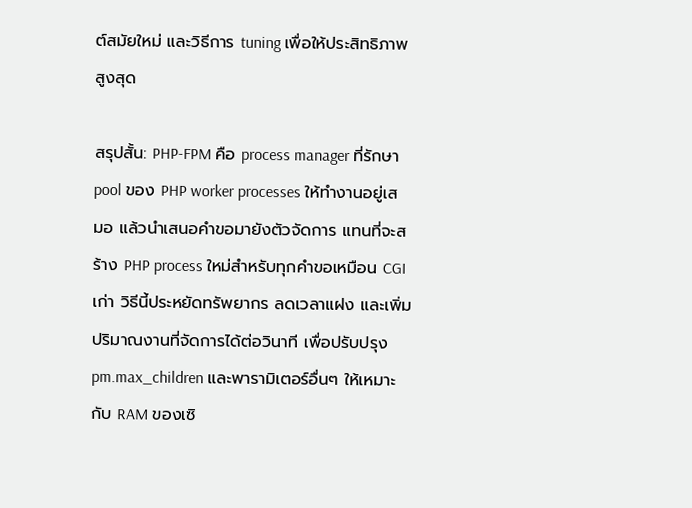ต์สมัยใหม่ และวิธีการ tuning เพื่อให้ประสิทธิภาพสูงสุด

สรุปสั้น: PHP-FPM คือ process manager ที่รักษา pool ของ PHP worker processes ให้ทำงานอยู่เสมอ แล้วนำเสนอคำขอมายังตัวจัดการ แทนที่จะสร้าง PHP process ใหม่สำหรับทุกคำขอเหมือน CGI เก่า วิธีนี้ประหยัดทรัพยากร ลดเวลาแฝง และเพิ่มปริมาณงานที่จัดการได้ต่อวินาที เพื่อปรับปรุง pm.max_children และพารามิเตอร์อื่นๆ ให้เหมาะกับ RAM ของเซิ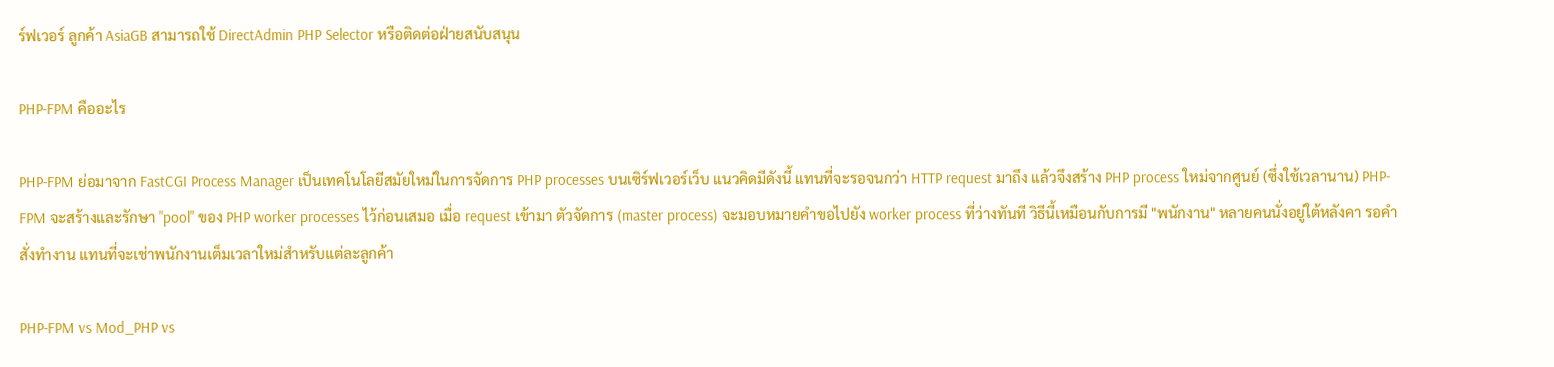ร์ฟเวอร์ ลูกค้า AsiaGB สามารถใช้ DirectAdmin PHP Selector หรือติดต่อฝ่ายสนับสนุน

PHP-FPM คืออะไร

PHP-FPM ย่อมาจาก FastCGI Process Manager เป็นเทคโนโลยีสมัยใหม่ในการจัดการ PHP processes บนเซิร์ฟเวอร์เว็บ แนวคิดมีดังนี้ แทนที่จะรอจนกว่า HTTP request มาถึง แล้วจึงสร้าง PHP process ใหม่จากศูนย์ (ซึ่งใช้เวลานาน) PHP-FPM จะสร้างและรักษา "pool" ของ PHP worker processes ไว้ก่อนเสมอ เมื่อ request เข้ามา ตัวจัดการ (master process) จะมอบหมายคำขอไปยัง worker process ที่ว่างทันที วิธีนี้เหมือนกับการมี "พนักงาน" หลายคนนั่งอยู่ใต้หลังคา รอคำสั่งทำงาน แทนที่จะเช่าพนักงานเต็มเวลาใหม่สำหรับแต่ละลูกค้า

PHP-FPM vs Mod_PHP vs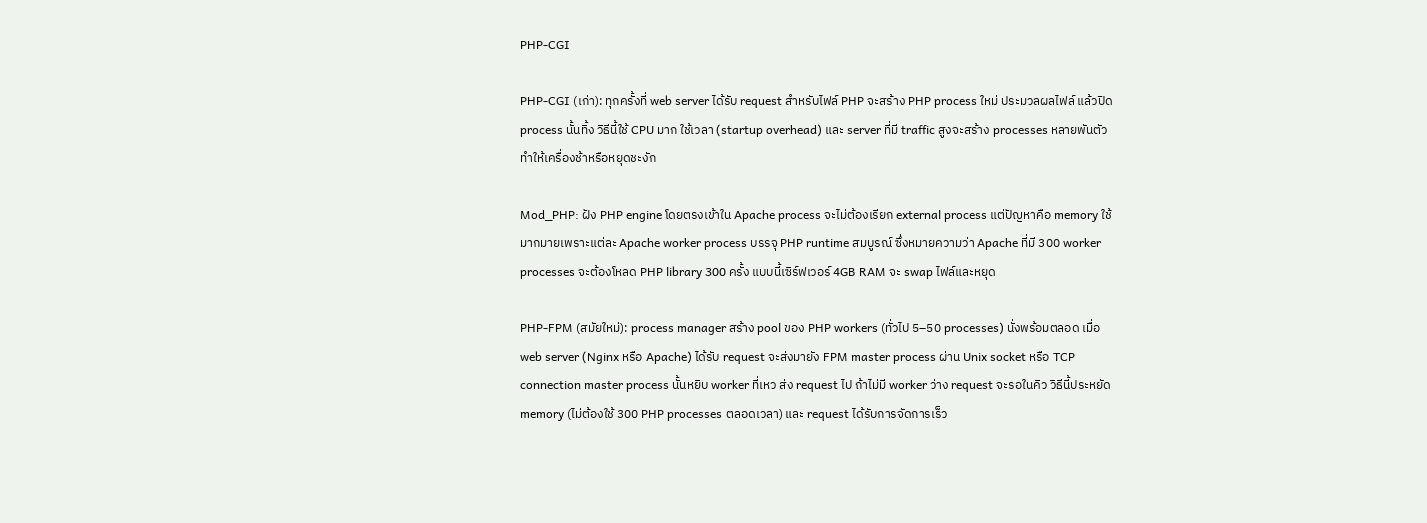PHP-CGI

PHP-CGI (เก่า): ทุกครั้งที่ web server ได้รับ request สำหรับไฟล์ PHP จะสร้าง PHP process ใหม่ ประมวลผลไฟล์ แล้วปิด process นั้นทิ้ง วิธีนี้ใช้ CPU มาก ใช้เวลา (startup overhead) และ server ที่มี traffic สูงจะสร้าง processes หลายพันตัว ทำให้เครื่องช้าหรือหยุดชะงัก

Mod_PHP: ฝัง PHP engine โดยตรงเข้าใน Apache process จะไม่ต้องเรียก external process แต่ปัญหาคือ memory ใช้มากมายเพราะแต่ละ Apache worker process บรรจุ PHP runtime สมบูรณ์ ซึ่งหมายความว่า Apache ที่มี 300 worker processes จะต้องโหลด PHP library 300 ครั้ง แบบนี้เซิร์ฟเวอร์ 4GB RAM จะ swap ไฟล์และหยุด

PHP-FPM (สมัยใหม่): process manager สร้าง pool ของ PHP workers (ทั่วไป 5–50 processes) นั่งพร้อมตลอด เมื่อ web server (Nginx หรือ Apache) ได้รับ request จะส่งมายัง FPM master process ผ่าน Unix socket หรือ TCP connection master process นั้นหยิบ worker ที่เหว ส่ง request ไป ถ้าไม่มี worker ว่าง request จะรอในคิว วิธีนี้ประหยัด memory (ไม่ต้องใช้ 300 PHP processes ตลอดเวลา) และ request ได้รับการจัดการเร็ว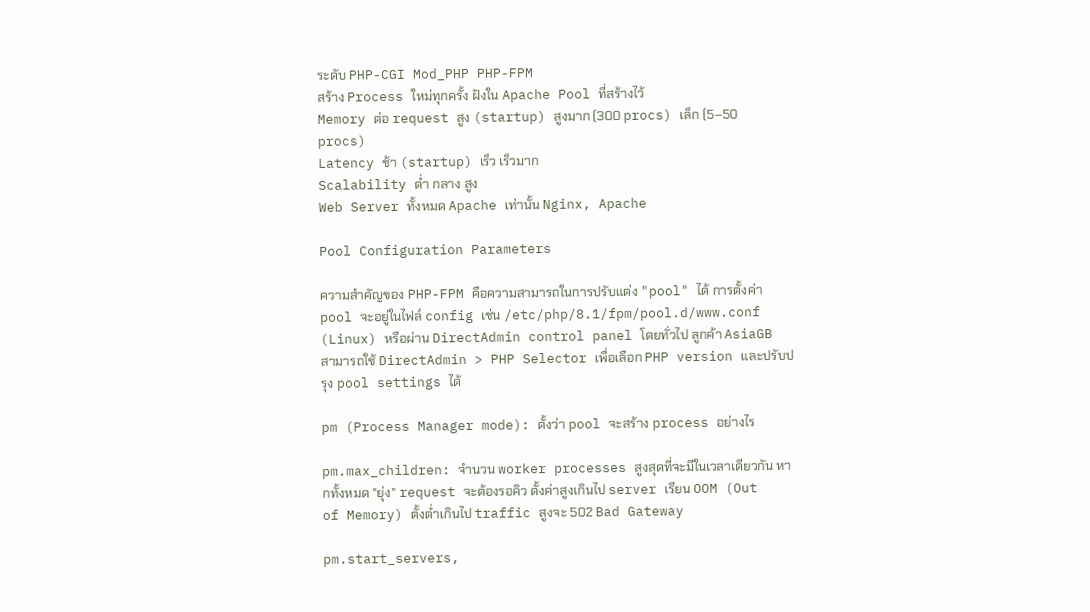ระดับ PHP-CGI Mod_PHP PHP-FPM
สร้าง Process ใหม่ทุกครั้ง ฝังใน Apache Pool ที่สร้างไว้
Memory ต่อ request สูง (startup) สูงมาก (300 procs) เล็ก (5–50 procs)
Latency ช้า (startup) เร็ว เร็วมาก
Scalability ต่ำ กลาง สูง
Web Server ทั้งหมด Apache เท่านั้น Nginx, Apache

Pool Configuration Parameters

ความสำคัญของ PHP-FPM คือความสามารถในการปรับแต่ง "pool" ได้ การตั้งค่า pool จะอยู่ในไฟล์ config เช่น /etc/php/8.1/fpm/pool.d/www.conf (Linux) หรือผ่าน DirectAdmin control panel โดยทั่วไป ลูกค้า AsiaGB สามารถใช้ DirectAdmin > PHP Selector เพื่อเลือก PHP version และปรับปรุง pool settings ได้

pm (Process Manager mode): ตั้งว่า pool จะสร้าง process อย่างไร

pm.max_children: จำนวน worker processes สูงสุดที่จะมีในเวลาเดียวกัน หากทั้งหมด "ยุ่ง" request จะต้องรอคิว ตั้งค่าสูงเกินไป server เรียน OOM (Out of Memory) ตั้งต่ำเกินไป traffic สูงจะ 502 Bad Gateway

pm.start_servers,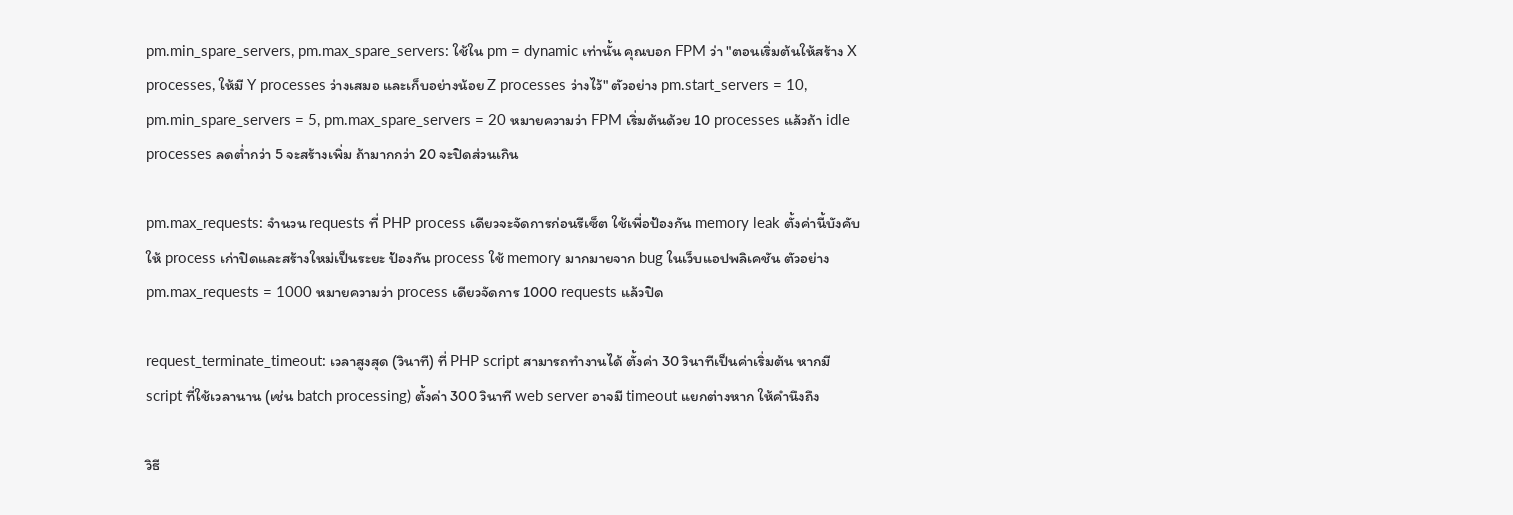pm.min_spare_servers, pm.max_spare_servers: ใช้ใน pm = dynamic เท่านั้น คุณบอก FPM ว่า "ตอนเริ่มต้นให้สร้าง X processes, ให้มี Y processes ว่างเสมอ และเก็บอย่างน้อย Z processes ว่างไว้" ตัวอย่าง pm.start_servers = 10, pm.min_spare_servers = 5, pm.max_spare_servers = 20 หมายความว่า FPM เริ่มต้นด้วย 10 processes แล้วถ้า idle processes ลดต่ำกว่า 5 จะสร้างเพิ่ม ถ้ามากกว่า 20 จะปิดส่วนเกิน

pm.max_requests: จำนวน requests ที่ PHP process เดียวจะจัดการก่อนรีเซ็ต ใช้เพื่อป้องกัน memory leak ตั้งค่านี้บังคับให้ process เก่าปิดและสร้างใหม่เป็นระยะ ป้องกัน process ใช้ memory มากมายจาก bug ในเว็บแอปพลิเคชัน ตัวอย่าง pm.max_requests = 1000 หมายความว่า process เดียวจัดการ 1000 requests แล้วปิด

request_terminate_timeout: เวลาสูงสุด (วินาที) ที่ PHP script สามารถทำงานได้ ตั้งค่า 30 วินาทีเป็นค่าเริ่มต้น หากมี script ที่ใช้เวลานาน (เช่น batch processing) ตั้งค่า 300 วินาที web server อาจมี timeout แยกต่างหาก ให้คำนึงถึง

วิธี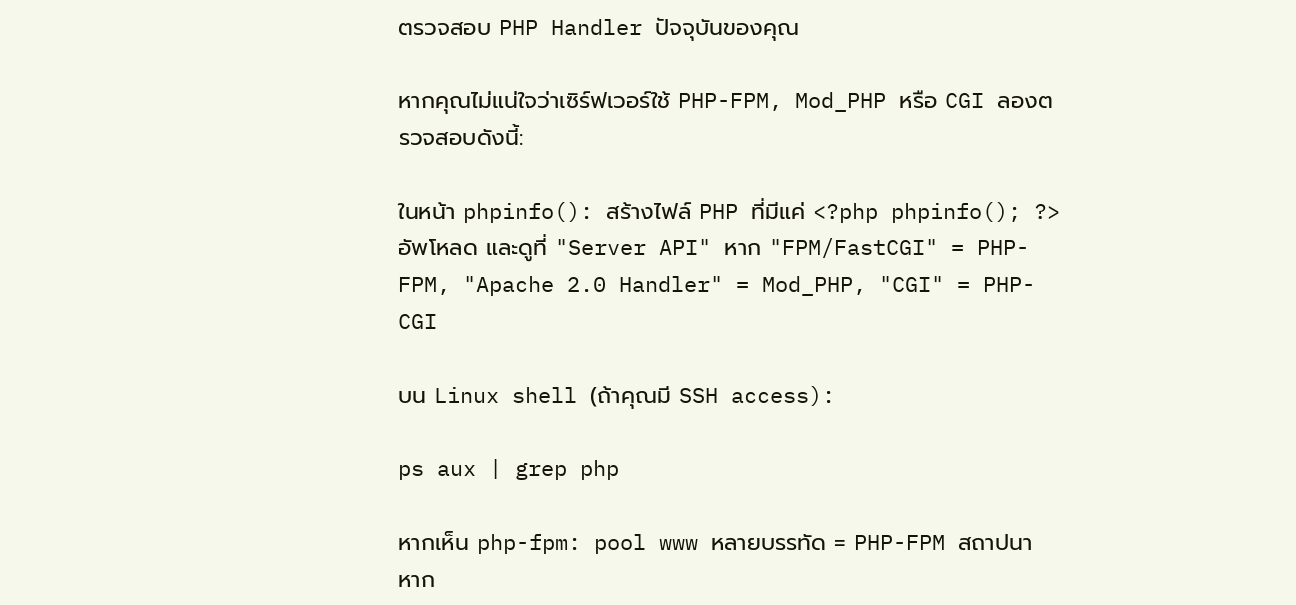ตรวจสอบ PHP Handler ปัจจุบันของคุณ

หากคุณไม่แน่ใจว่าเซิร์ฟเวอร์ใช้ PHP-FPM, Mod_PHP หรือ CGI ลองตรวจสอบดังนี้:

ในหน้า phpinfo(): สร้างไฟล์ PHP ที่มีแค่ <?php phpinfo(); ?> อัพโหลด และดูที่ "Server API" หาก "FPM/FastCGI" = PHP-FPM, "Apache 2.0 Handler" = Mod_PHP, "CGI" = PHP-CGI

บน Linux shell (ถ้าคุณมี SSH access):

ps aux | grep php

หากเห็น php-fpm: pool www หลายบรรทัด = PHP-FPM สถาปนา หาก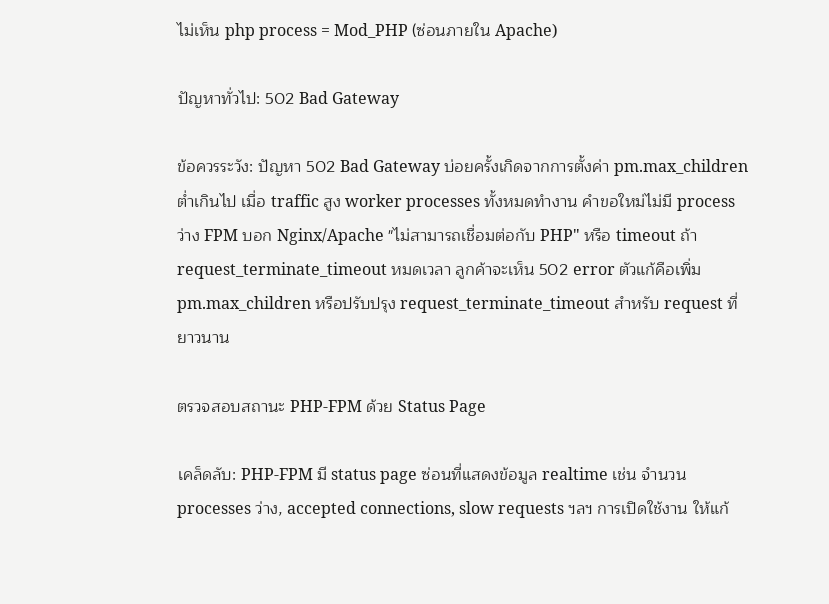ไม่เห็น php process = Mod_PHP (ซ่อนภายใน Apache)

ปัญหาทั่วไป: 502 Bad Gateway

ข้อควรระวัง: ปัญหา 502 Bad Gateway บ่อยครั้งเกิดจากการตั้งค่า pm.max_children ต่ำเกินไป เมื่อ traffic สูง worker processes ทั้งหมดทำงาน คำขอใหม่ไม่มี process ว่าง FPM บอก Nginx/Apache "ไม่สามารถเชื่อมต่อกับ PHP" หรือ timeout ถ้า request_terminate_timeout หมดเวลา ลูกค้าจะเห็น 502 error ตัวแก้คือเพิ่ม pm.max_children หรือปรับปรุง request_terminate_timeout สำหรับ request ที่ยาวนาน

ตรวจสอบสถานะ PHP-FPM ด้วย Status Page

เคล็ดลับ: PHP-FPM มี status page ซ่อนที่แสดงข้อมูล realtime เช่น จำนวน processes ว่าง, accepted connections, slow requests ฯลฯ การเปิดใช้งาน ให้แก้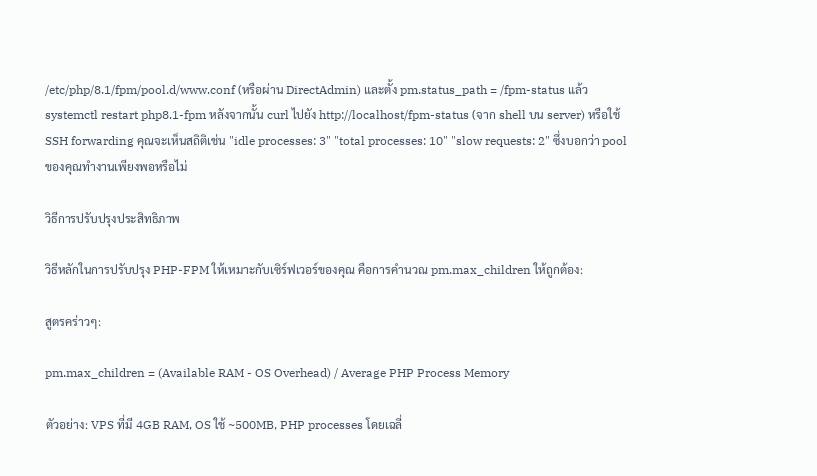/etc/php/8.1/fpm/pool.d/www.conf (หรือผ่าน DirectAdmin) และตั้ง pm.status_path = /fpm-status แล้ว systemctl restart php8.1-fpm หลังจากนั้น curl ไปยัง http://localhost/fpm-status (จาก shell บน server) หรือใช้ SSH forwarding คุณจะเห็นสถิติเช่น "idle processes: 3" "total processes: 10" "slow requests: 2" ซึ่งบอกว่า pool ของคุณทำงานเพียงพอหรือไม่

วิธีการปรับปรุงประสิทธิภาพ

วิธีหลักในการปรับปรุง PHP-FPM ให้เหมาะกับเซิร์ฟเวอร์ของคุณ คือการคำนวณ pm.max_children ให้ถูกต้อง:

สูตรคร่าวๆ:

pm.max_children = (Available RAM - OS Overhead) / Average PHP Process Memory

ตัวอย่าง: VPS ที่มี 4GB RAM, OS ใช้ ~500MB, PHP processes โดยเฉลี่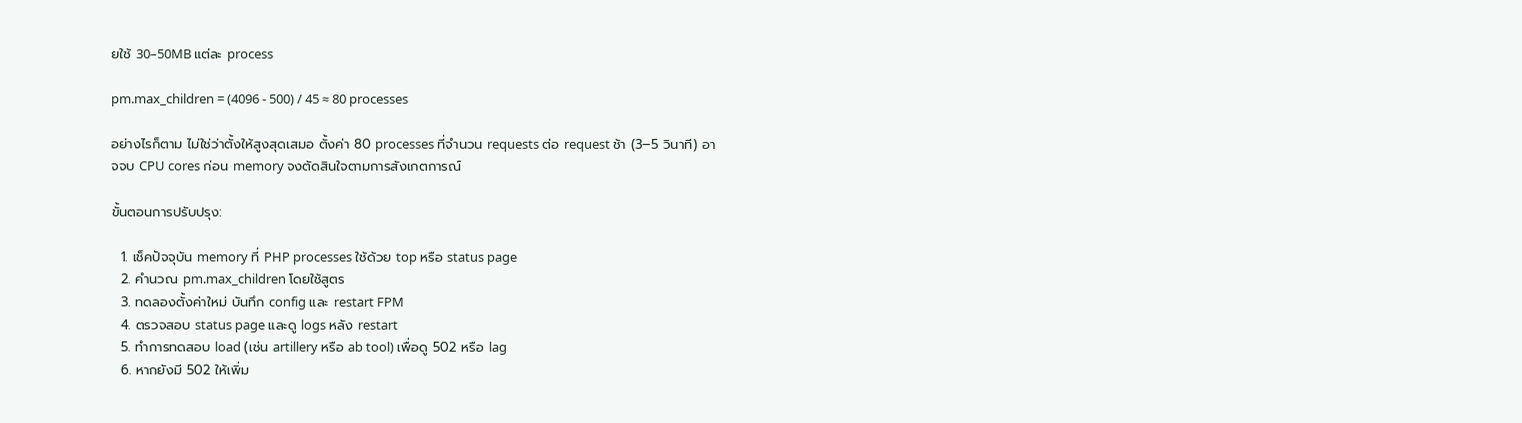ยใช้ 30–50MB แต่ละ process

pm.max_children = (4096 - 500) / 45 ≈ 80 processes

อย่างไรก็ตาม ไม่ใช่ว่าตั้งให้สูงสุดเสมอ ตั้งค่า 80 processes ที่จำนวน requests ต่อ request ช้า (3–5 วินาที) อาจจบ CPU cores ก่อน memory จงตัดสินใจตามการสังเกตการณ์

ขั้นตอนการปรับปรุง:

  1. เช็คปัจจุบัน memory ที่ PHP processes ใช้ด้วย top หรือ status page
  2. คำนวณ pm.max_children โดยใช้สูตร
  3. ทดลองตั้งค่าใหม่ บันทึก config และ restart FPM
  4. ตรวจสอบ status page และดู logs หลัง restart
  5. ทำการทดสอบ load (เช่น artillery หรือ ab tool) เพื่อดู 502 หรือ lag
  6. หากยังมี 502 ให้เพิ่ม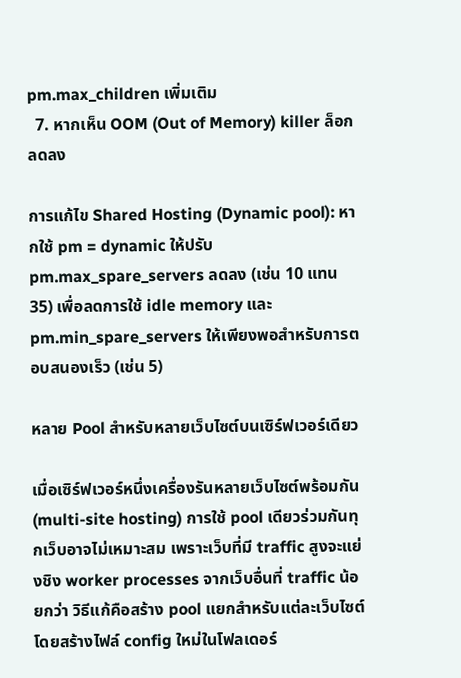pm.max_children เพิ่มเติม
  7. หากเห็น OOM (Out of Memory) killer ล็อก ลดลง

การแก้ไข Shared Hosting (Dynamic pool): หากใช้ pm = dynamic ให้ปรับ pm.max_spare_servers ลดลง (เช่น 10 แทน 35) เพื่อลดการใช้ idle memory และ pm.min_spare_servers ให้เพียงพอสำหรับการตอบสนองเร็ว (เช่น 5)

หลาย Pool สำหรับหลายเว็บไซต์บนเซิร์ฟเวอร์เดียว

เมื่อเซิร์ฟเวอร์หนึ่งเครื่องรันหลายเว็บไซต์พร้อมกัน (multi-site hosting) การใช้ pool เดียวร่วมกันทุกเว็บอาจไม่เหมาะสม เพราะเว็บที่มี traffic สูงจะแย่งชิง worker processes จากเว็บอื่นที่ traffic น้อยกว่า วิธีแก้คือสร้าง pool แยกสำหรับแต่ละเว็บไซต์ โดยสร้างไฟล์ config ใหม่ในโฟลเดอร์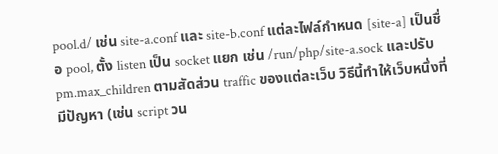pool.d/ เช่น site-a.conf และ site-b.conf แต่ละไฟล์กำหนด [site-a] เป็นชื่อ pool, ตั้ง listen เป็น socket แยก เช่น /run/php/site-a.sock และปรับ pm.max_children ตามสัดส่วน traffic ของแต่ละเว็บ วิธีนี้ทำให้เว็บหนึ่งที่มีปัญหา (เช่น script วน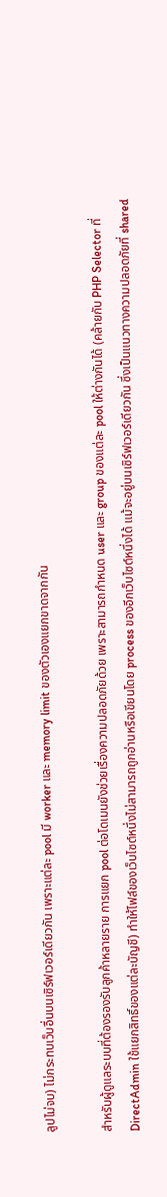ลูปไม่จบ) ไม่กระทบเว็บอื่นบนเซิร์ฟเวอร์เดียวกัน เพราะแต่ละ pool มี worker และ memory limit ของตัวเองแยกขาดจากกัน

สำหรับผู้ดูแลระบบที่ต้องรองรับลูกค้าหลายราย การแยก pool ต่อโดเมนยังช่วยเรื่องความปลอดภัยด้วย เพราะสามารถกำหนด user และ group ของแต่ละ pool ให้ต่างกันได้ (คล้ายกับ PHP Selector ที่ DirectAdmin ใช้แยกสิทธิ์ของแต่ละบัญชี) ทำให้ไฟล์ของเว็บไซต์หนึ่งไม่สามารถถูกอ่านหรือเขียนโดย process ของอีกเว็บไซต์หนึ่งได้ แม้จะอยู่บนเซิร์ฟเวอร์เดียวกัน ซึ่งเป็นแนวทางความปลอดภัยที่ shared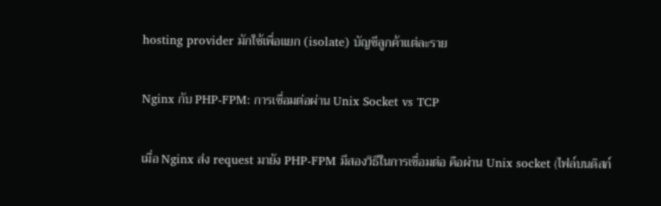hosting provider มักใช้เพื่อแยก (isolate) บัญชีลูกค้าแต่ละราย

Nginx กับ PHP-FPM: การเชื่อมต่อผ่าน Unix Socket vs TCP

เมื่อ Nginx ส่ง request มายัง PHP-FPM มีสองวิธีในการเชื่อมต่อ คือผ่าน Unix socket (ไฟล์บนดิสก์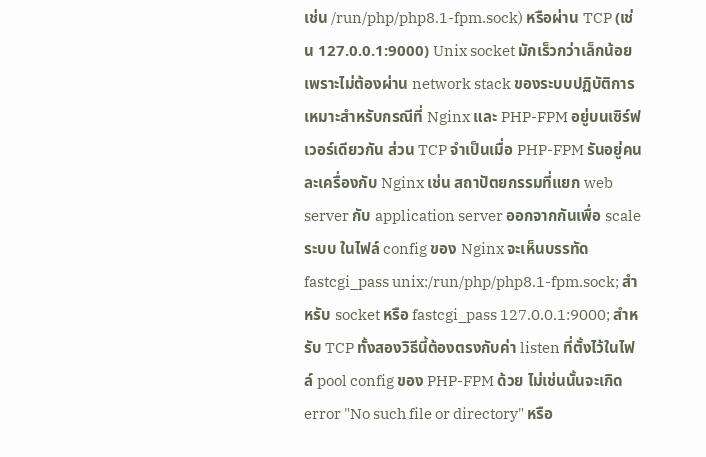เช่น /run/php/php8.1-fpm.sock) หรือผ่าน TCP (เช่น 127.0.0.1:9000) Unix socket มักเร็วกว่าเล็กน้อยเพราะไม่ต้องผ่าน network stack ของระบบปฏิบัติการ เหมาะสำหรับกรณีที่ Nginx และ PHP-FPM อยู่บนเซิร์ฟเวอร์เดียวกัน ส่วน TCP จำเป็นเมื่อ PHP-FPM รันอยู่คนละเครื่องกับ Nginx เช่น สถาปัตยกรรมที่แยก web server กับ application server ออกจากกันเพื่อ scale ระบบ ในไฟล์ config ของ Nginx จะเห็นบรรทัด fastcgi_pass unix:/run/php/php8.1-fpm.sock; สำหรับ socket หรือ fastcgi_pass 127.0.0.1:9000; สำหรับ TCP ทั้งสองวิธีนี้ต้องตรงกับค่า listen ที่ตั้งไว้ในไฟล์ pool config ของ PHP-FPM ด้วย ไม่เช่นนั้นจะเกิด error "No such file or directory" หรือ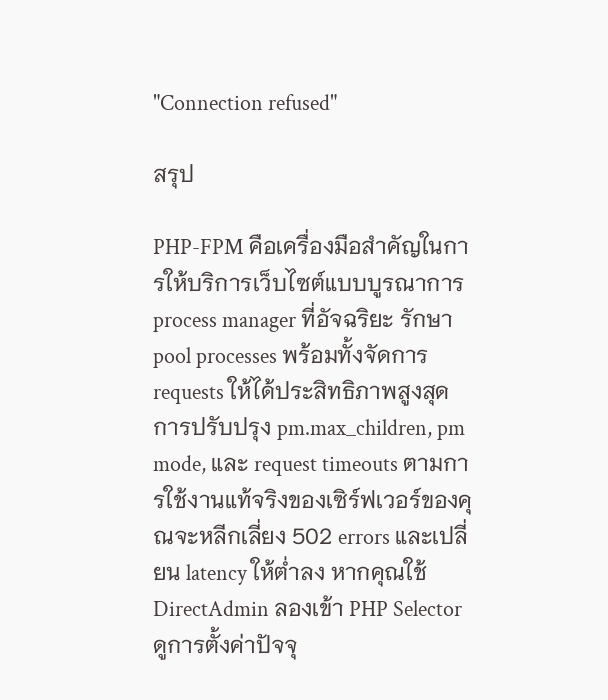"Connection refused"

สรุป

PHP-FPM คือเครื่องมือสำคัญในการให้บริการเว็บไซต์แบบบูรณาการ process manager ที่อัจฉริยะ รักษา pool processes พร้อมทั้งจัดการ requests ให้ได้ประสิทธิภาพสูงสุด การปรับปรุง pm.max_children, pm mode, และ request timeouts ตามการใช้งานแท้จริงของเซิร์ฟเวอร์ของคุณจะหลีกเลี่ยง 502 errors และเปลี่ยน latency ให้ต่ำลง หากคุณใช้ DirectAdmin ลองเข้า PHP Selector ดูการตั้งค่าปัจจุ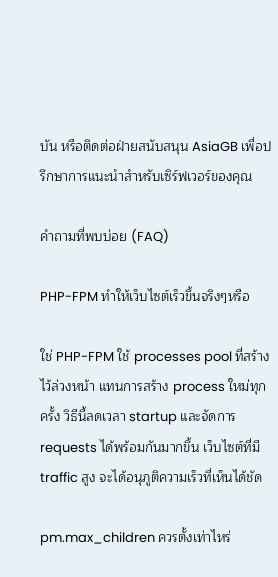บัน หรือติดต่อฝ่ายสนับสนุน AsiaGB เพื่อปรึกษาการแนะนำสำหรับเซิร์ฟเวอร์ของคุณ

คำถามที่พบบ่อย (FAQ)

PHP-FPM ทำให้เว็บไซต์เร็วขึ้นจริงๆหรือ

ใช่ PHP-FPM ใช้ processes pool ที่สร้างไว้ล่วงหน้า แทนการสร้าง process ใหม่ทุกครั้ง วิธีนี้ลดเวลา startup และจัดการ requests ได้พร้อมกันมากขึ้น เว็บไซต์ที่มี traffic สูง จะได้อนุภูติความเร็วที่เห็นได้ชัด

pm.max_children ควรตั้งเท่าไหร่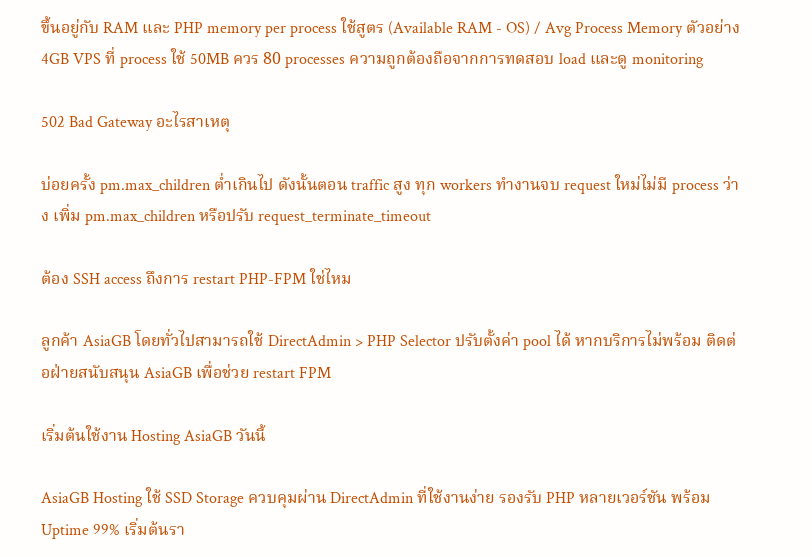ขึ้นอยู่กับ RAM และ PHP memory per process ใช้สูตร (Available RAM - OS) / Avg Process Memory ตัวอย่าง 4GB VPS ที่ process ใช้ 50MB ควร 80 processes ความถูกต้องถือจากการทดสอบ load และดู monitoring

502 Bad Gateway อะไรสาเหตุ

บ่อยครั้ง pm.max_children ต่ำเกินไป ดังนั้นตอน traffic สูง ทุก workers ทำงานจบ request ใหม่ไม่มี process ว่าง เพิ่ม pm.max_children หรือปรับ request_terminate_timeout

ต้อง SSH access ถึงการ restart PHP-FPM ใช่ไหม

ลูกค้า AsiaGB โดยทั่วไปสามารถใช้ DirectAdmin > PHP Selector ปรับตั้งค่า pool ได้ หากบริการไม่พร้อม ติดต่อฝ่ายสนับสนุน AsiaGB เพื่อช่วย restart FPM

เริ่มต้นใช้งาน Hosting AsiaGB วันนี้

AsiaGB Hosting ใช้ SSD Storage ควบคุมผ่าน DirectAdmin ที่ใช้งานง่าย รองรับ PHP หลายเวอร์ชัน พร้อม Uptime 99% เริ่มต้นรา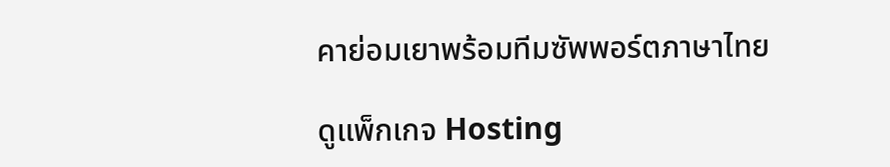คาย่อมเยาพร้อมทีมซัพพอร์ตภาษาไทย

ดูแพ็กเกจ Hosting